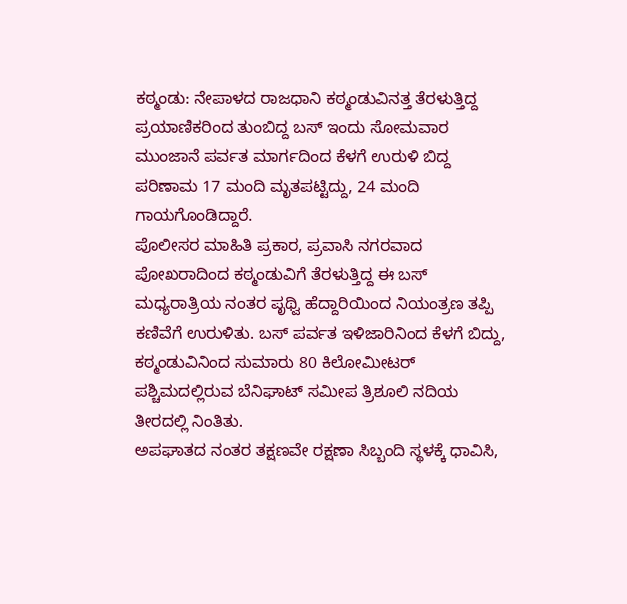ಕಠ್ಮಂಡು: ನೇಪಾಳದ ರಾಜಧಾನಿ ಕಠ್ಮಂಡುವಿನತ್ತ ತೆರಳುತ್ತಿದ್ದ ಪ್ರಯಾಣಿಕರಿಂದ ತುಂಬಿದ್ದ ಬಸ್ ಇಂದು ಸೋಮವಾರ ಮುಂಜಾನೆ ಪರ್ವತ ಮಾರ್ಗದಿಂದ ಕೆಳಗೆ ಉರುಳಿ ಬಿದ್ದ ಪರಿಣಾಮ 17 ಮಂದಿ ಮೃತಪಟ್ಟಿದ್ದು, 24 ಮಂದಿ ಗಾಯಗೊಂಡಿದ್ದಾರೆ.
ಪೊಲೀಸರ ಮಾಹಿತಿ ಪ್ರಕಾರ, ಪ್ರವಾಸಿ ನಗರವಾದ ಪೋಖರಾದಿಂದ ಕಠ್ಮಂಡುವಿಗೆ ತೆರಳುತ್ತಿದ್ದ ಈ ಬಸ್ ಮಧ್ಯರಾತ್ರಿಯ ನಂತರ ಪೃಥ್ವಿ ಹೆದ್ದಾರಿಯಿಂದ ನಿಯಂತ್ರಣ ತಪ್ಪಿ ಕಣಿವೆಗೆ ಉರುಳಿತು. ಬಸ್ ಪರ್ವತ ಇಳಿಜಾರಿನಿಂದ ಕೆಳಗೆ ಬಿದ್ದು, ಕಠ್ಮಂಡುವಿನಿಂದ ಸುಮಾರು 80 ಕಿಲೋಮೀಟರ್ ಪಶ್ಚಿಮದಲ್ಲಿರುವ ಬೆನಿಘಾಟ್ ಸಮೀಪ ತ್ರಿಶೂಲಿ ನದಿಯ ತೀರದಲ್ಲಿ ನಿಂತಿತು.
ಅಪಘಾತದ ನಂತರ ತಕ್ಷಣವೇ ರಕ್ಷಣಾ ಸಿಬ್ಬಂದಿ ಸ್ಥಳಕ್ಕೆ ಧಾವಿಸಿ,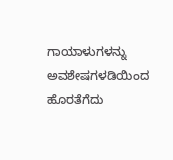ಗಾಯಾಳುಗಳನ್ನು ಅವಶೇಷಗಳಡಿಯಿಂದ ಹೊರತೆಗೆದು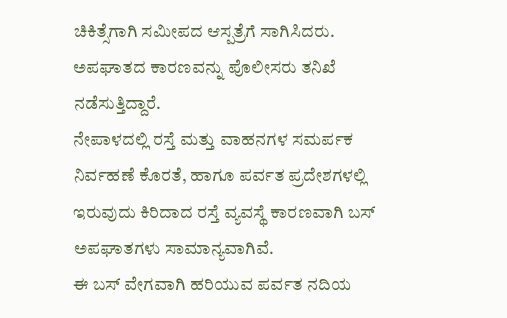ಚಿಕಿತ್ಸೆಗಾಗಿ ಸಮೀಪದ ಆಸ್ಪತ್ರೆಗೆ ಸಾಗಿಸಿದರು. ಅಪಘಾತದ ಕಾರಣವನ್ನು ಪೊಲೀಸರು ತನಿಖೆ ನಡೆಸುತ್ತಿದ್ದಾರೆ.
ನೇಪಾಳದಲ್ಲಿ ರಸ್ತೆ ಮತ್ತು ವಾಹನಗಳ ಸಮರ್ಪಕ ನಿರ್ವಹಣೆ ಕೊರತೆ, ಹಾಗೂ ಪರ್ವತ ಪ್ರದೇಶಗಳಲ್ಲಿ ಇರುವುದು ಕಿರಿದಾದ ರಸ್ತೆ ವ್ಯವಸ್ಥೆ ಕಾರಣವಾಗಿ ಬಸ್ ಅಪಘಾತಗಳು ಸಾಮಾನ್ಯವಾಗಿವೆ.
ಈ ಬಸ್ ವೇಗವಾಗಿ ಹರಿಯುವ ಪರ್ವತ ನದಿಯ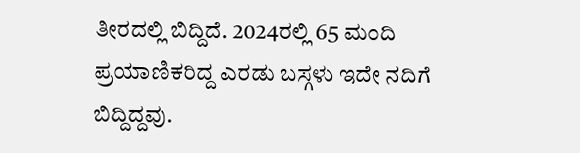ತೀರದಲ್ಲಿ ಬಿದ್ದಿದೆ. 2024ರಲ್ಲಿ 65 ಮಂದಿ ಪ್ರಯಾಣಿಕರಿದ್ದ ಎರಡು ಬಸ್ಗಳು ಇದೇ ನದಿಗೆ ಬಿದ್ದಿದ್ದವು.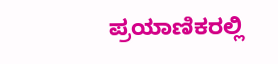ಪ್ರಯಾಣಿಕರಲ್ಲಿ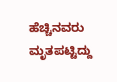ಹೆಚ್ಚಿನವರು ಮೃತಪಟ್ಟಿದ್ದು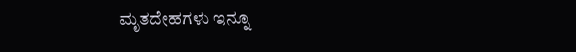ಮೃತದೇಹಗಳು ಇನ್ನೂ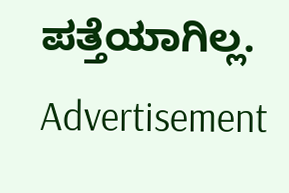ಪತ್ತೆಯಾಗಿಲ್ಲ.
Advertisement